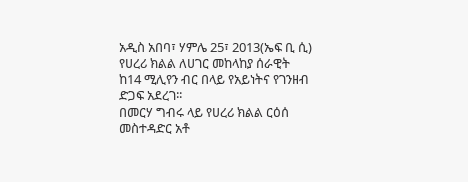አዲስ አበባ፣ ሃምሌ 25፣ 2013(ኤፍ ቢ ሲ) የሀረሪ ክልል ለሀገር መከላከያ ሰራዊት ከ14 ሚሊየን ብር በላይ የአይነትና የገንዘብ ድጋፍ አደረገ፡፡
በመርሃ ግብሩ ላይ የሀረሪ ክልል ርዕሰ መስተዳድር አቶ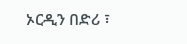ኦርዲን በድሪ ፣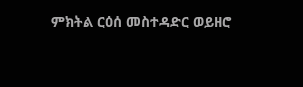ምክትል ርዕሰ መስተዳድር ወይዘሮ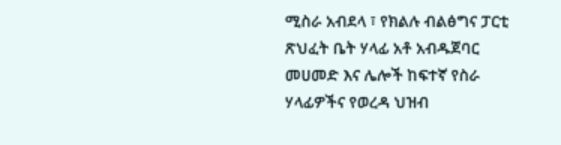ሚስራ አብደላ ፣ የክልሉ ብልፅግና ፓርቲ ጽህፈት ቤት ሃላፊ አቶ አብዱጀባር መሀመድ እና ሌሎች ከፍተኛ የስራ ሃላፊዎችና የወረዳ ህዝብ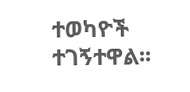ተወካዮች ተገኝተዋል፡፡